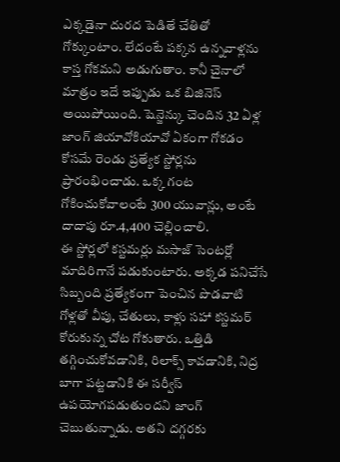ఎక్కడైనా దురద పెడితే చేతితో గోక్కుంటాం. లేదంటే పక్కన ఉన్నవాళ్లను కాస్త గోకమని అడుగుతాం. కానీ చైనాలో మాత్రం ఇదే ఇప్పుడు ఒక బిజినెస్ అయిపోయింది. షెన్జెన్కు చెందిన 32 ఏళ్ల జాంగ్ జియావోకియావో ఏకంగా గోకడం కోసమే రెండు ప్రత్యేక స్టోర్లను ప్రారంభించాడు. ఒక్క గంట గోకించుకోవాలంటే 300 యువాన్లు, అంటే దాదాపు రూ.4,400 చెల్లించాలి.
ఈ స్టోర్లలో కస్టమర్లు మసాజ్ సెంటర్లో మాదిరిగానే పడుకుంటారు. అక్కడ పనిచేసే సిబ్బంది ప్రత్యేకంగా పెంచిన పొడవాటి గోళ్లతో వీపు, చేతులు, కాళ్లు సహా కస్టమర్ కోరుకున్న చోట గోకుతారు. ఒత్తిడి తగ్గించుకోవడానికి, రిలాక్స్ కావడానికి, నిద్ర బాగా పట్టడానికి ఈ సర్వీస్ ఉపయోగపడుతుందని జాంగ్ చెబుతున్నాడు. అతని దగ్గరకు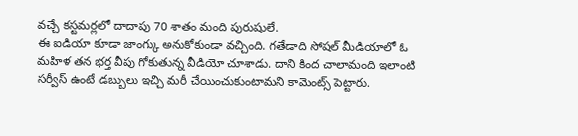వచ్చే కస్టమర్లలో దాదాపు 70 శాతం మంది పురుషులే.
ఈ ఐడియా కూడా జాంగ్కు అనుకోకుండా వచ్చింది. గతేడాది సోషల్ మీడియాలో ఓ మహిళ తన భర్త వీపు గోకుతున్న వీడియో చూశాడు. దాని కింద చాలామంది ఇలాంటి సర్వీస్ ఉంటే డబ్బులు ఇచ్చి మరీ చేయించుకుంటామని కామెంట్స్ పెట్టారు.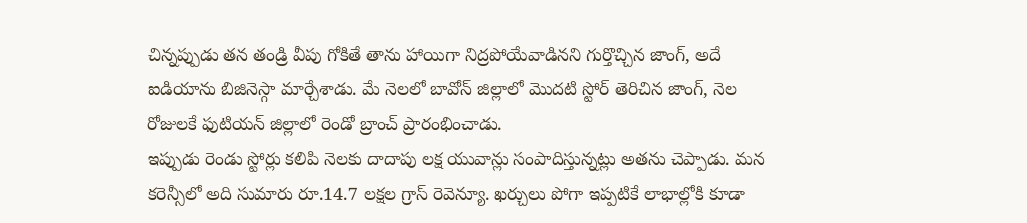చిన్నప్పుడు తన తండ్రి వీపు గోకితే తాను హాయిగా నిద్రపోయేవాడినని గుర్తొచ్చిన జాంగ్, అదే ఐడియాను బిజినెస్గా మార్చేశాడు. మే నెలలో బావోన్ జిల్లాలో మొదటి స్టోర్ తెరిచిన జాంగ్, నెల రోజులకే ఫుటియన్ జిల్లాలో రెండో బ్రాంచ్ ప్రారంభించాడు.
ఇప్పుడు రెండు స్టోర్లు కలిపి నెలకు దాదాపు లక్ష యువాన్లు సంపాదిస్తున్నట్లు అతను చెప్పాడు. మన కరెన్సీలో అది సుమారు రూ.14.7 లక్షల గ్రాస్ రెవెన్యూ. ఖర్చులు పోగా ఇప్పటికే లాభాల్లోకి కూడా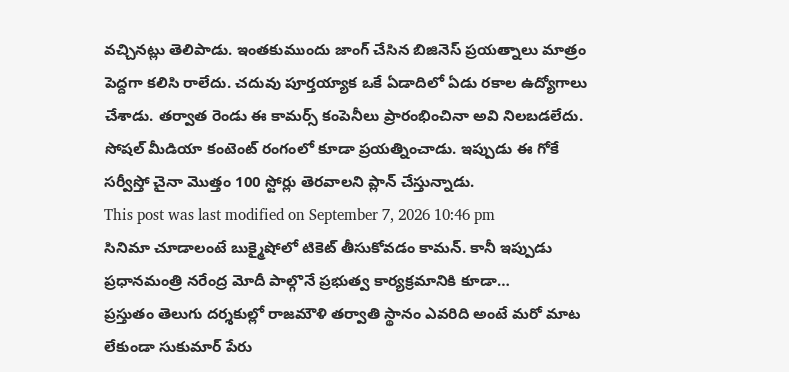వచ్చినట్లు తెలిపాడు. ఇంతకుముందు జాంగ్ చేసిన బిజినెస్ ప్రయత్నాలు మాత్రం పెద్దగా కలిసి రాలేదు. చదువు పూర్తయ్యాక ఒకే ఏడాదిలో ఏడు రకాల ఉద్యోగాలు చేశాడు. తర్వాత రెండు ఈ కామర్స్ కంపెనీలు ప్రారంభించినా అవి నిలబడలేదు. సోషల్ మీడియా కంటెంట్ రంగంలో కూడా ప్రయత్నించాడు. ఇప్పుడు ఈ గోకే సర్వీస్తో చైనా మొత్తం 100 స్టోర్లు తెరవాలని ప్లాన్ చేస్తున్నాడు.
This post was last modified on September 7, 2026 10:46 pm
సినిమా చూడాలంటే బుక్మైషోలో టికెట్ తీసుకోవడం కామన్. కానీ ఇప్పుడు ప్రధానమంత్రి నరేంద్ర మోదీ పాల్గొనే ప్రభుత్వ కార్యక్రమానికి కూడా…
ప్రస్తుతం తెలుగు దర్శకుల్లో రాజమౌళి తర్వాతి స్థానం ఎవరిది అంటే మరో మాట లేకుండా సుకుమార్ పేరు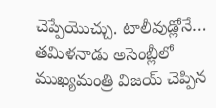చెప్పేయొచ్చు. టాలీవుడ్లోనే…
తమిళనాడు అసెంబ్లీలో ముఖ్యమంత్రి విజయ్ చెప్పిన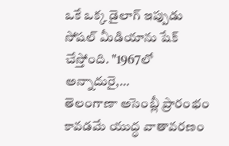ఒకే ఒక్క డైలాగ్ ఇప్పుడు సోషల్ మీడియాను షేక్ చేస్తోంది. "1967లో అన్నాదురై,…
తెలంగాణా అసెంబ్లీ ప్రారంభం కావడమే యుద్ధ వాతావరణం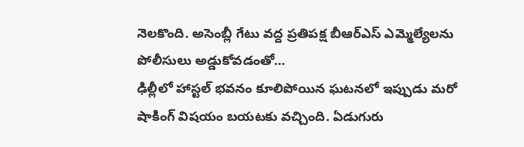నెలకొంది. అసెంబ్లీ గేటు వద్ద ప్రతిపక్ష బీఆర్ఎస్ ఎమ్మెల్యేలను పోలీసులు అడ్డుకోవడంతో…
ఢిల్లీలో హాస్టల్ భవనం కూలిపోయిన ఘటనలో ఇప్పుడు మరో షాకింగ్ విషయం బయటకు వచ్చింది. ఏడుగురు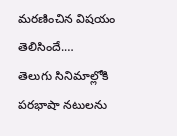మరణించిన విషయం తెలిసిందే.…
తెలుగు సినిమాల్లోకి పరభాషా నటులను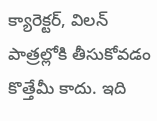క్యారెక్టర్, విలన్ పాత్రల్లోకి తీసుకోవడం కొత్తేమీ కాదు. ఇది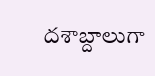దశాబ్దాలుగా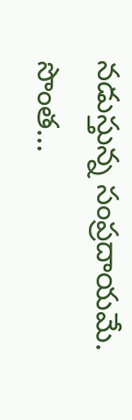నడుస్తున్న సంప్రదాయమే. సొంత…